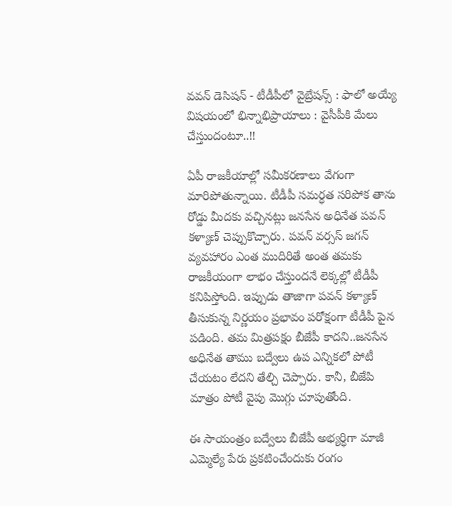వవన్ డెసిషన్ - టీడీపీలో వైబ్రేషన్స్ : ఫాలో అయ్యే విషయంలో భిన్నాభిప్రాయాలు : వైసీపీకి మేలు చేస్తుందంటూ..!!

ఏపీ రాజకీయాల్లో సమీకరణాలు వేగంగా మారిపోతున్నాయి. టీడీపీ సమర్ధత సరిపోక తాను రోడ్డు మీదకు వచ్చినట్లు జనసేన అధినేత పవన్ కళ్యాణ్ చెప్పుకొచ్చారు. పవన్ వర్సస్ జగన్ వ్యవహారం ఎంత ముదిరితే అంత తమకు రాజకీయంగా లాభం చేస్తుందనే లెక్కల్లో టీడీపీ కనిపిస్తోంది. ఇప్పుడు తాజాగా పవన్ కళ్యాణ్ తీసుకున్న నిర్ణయం ప్రభావం పరోక్షంగా టీడీపీ పైన పడింది. తమ మిత్రపక్షం బీజేపీ కాదని..జనసేన అధినేత తాము బద్వేలు ఉప ఎన్నికలో పోటీ చేయటం లేదని తేల్చి చెప్పారు. కానీ, బీజేపి మాత్రం పోటీ వైపు మొగ్గు చూపుతోంది.

ఈ సాయంత్రం బద్వేలు బీజేపీ అభ్యర్ధిగా మాజీ ఎమ్మెల్యే పేరు ప్రకటించేందుకు రంగం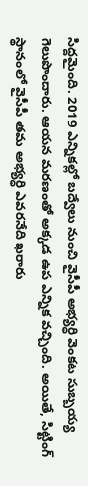సిద్దమైంది. 2019 ఎన్నికల్లో బద్వేలు నుంచి వైసీపీ అభ్యర్ధి వెంకట సుబ్బయ్య గెలుపొందారు. ఆయన మరణంతో అక్కడ ఉప ఎన్నిక వచ్చింది. అయితే, సిట్టింగ్ స్థానంలో వైసీపీ తమ అభ్యర్ధి ఎవరనేది ఖరారు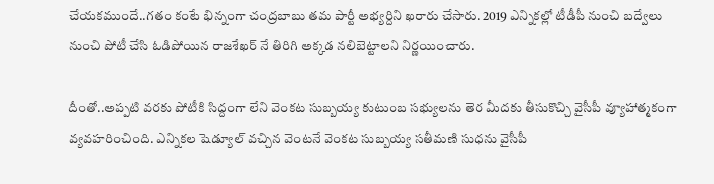చేయకముందే..గతం కంటే భిన్నంగా చంద్రబాబు తమ పార్టీ అభ్యర్దిని ఖరారు చేసారు. 2019 ఎన్నికల్లో టీడీపీ నుంచి బద్వేలు నుంచి పోటీ చేసి ఓడిపోయిన రాజశేఖర్ నే తిరిగి అక్కడ నలిబెట్టాలని నిర్ణయించారు.

దీంతో..అప్పటి వరకు పోటీకి సిద్దంగా లేని వెంకట సుబ్బయ్య కుటుంబ సభ్యులను తెర మీదకు తీసుకొచ్చి వైసీపీ వ్యూహాత్మకంగా వ్యవహరించింది. ఎన్నికల షెడ్యూల్ వచ్చిన వెంటనే వెంకట సుబ్బయ్య సతీమణి సుధను వైసీపీ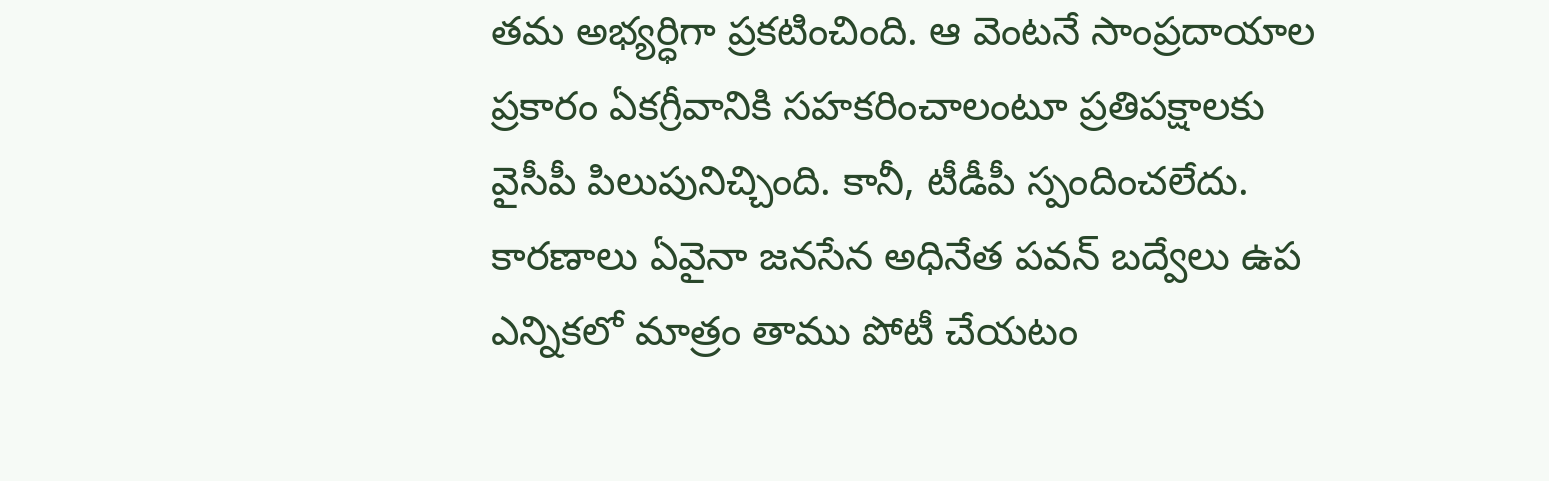తమ అభ్యర్ధిగా ప్రకటించింది. ఆ వెంటనే సాంప్రదాయాల ప్రకారం ఏకగ్రీవానికి సహకరించాలంటూ ప్రతిపక్షాలకు వైసీపీ పిలుపునిచ్చింది. కానీ, టీడీపీ స్పందించలేదు. కారణాలు ఏవైనా జనసేన అధినేత పవన్ బద్వేలు ఉప ఎన్నికలో మాత్రం తాము పోటీ చేయటం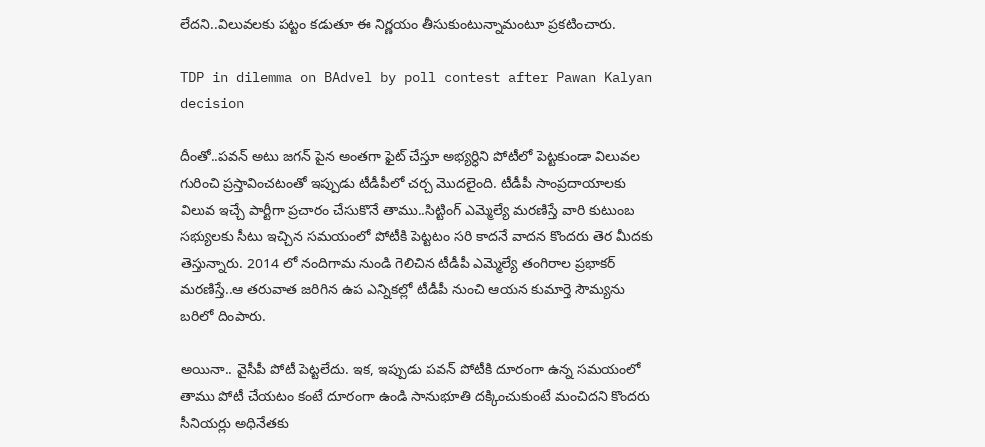లేదని..విలువలకు పట్టం కడుతూ ఈ నిర్ణయం తీసుకుంటున్నామంటూ ప్రకటించారు.

TDP in dilemma on BAdvel by poll contest after Pawan Kalyan decision

దీంతో..పవన్ అటు జగన్ పైన అంతగా ఫైట్ చేస్తూ అభ్యర్ధిని పోటీలో పెట్టకుండా విలువల గురించి ప్రస్తావించటంతో ఇప్పుడు టీడీపీలో చర్చ మొదలైంది. టీడీపీ సాంప్రదాయాలకు విలువ ఇచ్చే పార్టీగా ప్రచారం చేసుకొనే తాము..సిట్టింగ్ ఎమ్మెల్యే మరణిస్తే వారి కుటుంబ సభ్యులకు సీటు ఇచ్చిన సమయంలో పోటీకి పెట్టటం సరి కాదనే వాదన కొందరు తెర మీదకు తెస్తున్నారు. 2014 లో నందిగామ నుండి గెలిచిన టీడీపీ ఎమ్మెల్యే తంగిరాల ప్రభాకర్ మరణిస్తే..ఆ తరువాత జరిగిన ఉప ఎన్నికల్లో టీడీపీ నుంచి ఆయన కుమార్తె సౌమ్యను బరిలో దింపారు.

అయినా.. వైసీపీ పోటీ పెట్టలేదు. ఇక, ఇప్పుడు పవన్ పోటీకి దూరంగా ఉన్న సమయంలో తాము పోటీ చేయటం కంటే దూరంగా ఉండి సానుభూతి దక్కించుకుంటే మంచిదని కొందరు సీనియర్లు అధినేతకు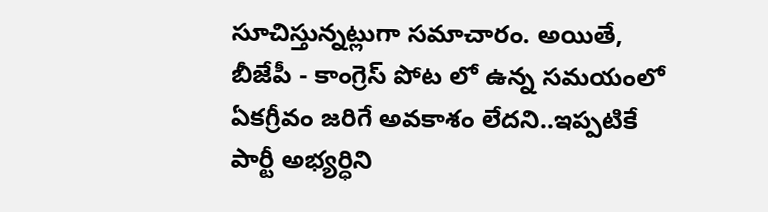సూచిస్తున్నట్లుగా సమాచారం. అయితే, బీజేపీ - కాంగ్రెస్ పోట లో ఉన్న సమయంలో ఏకగ్రీవం జరిగే అవకాశం లేదని..ఇప్పటికే పార్టీ అభ్యర్ధిని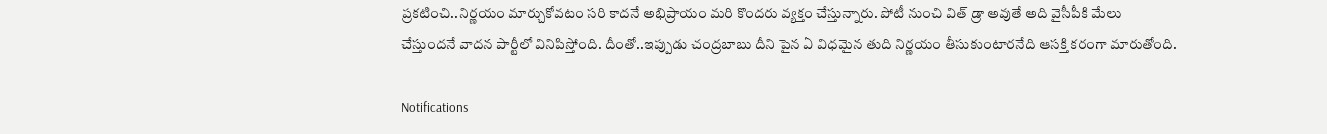ప్రకటించి..నిర్ణయం మార్చుకోవటం సరి కాదనే అభిప్రాయం మరి కొందరు వ్యక్తం చేస్తున్నారు. పోటీ నుంచి విత్ డ్రా అవుతే అది వైసీపీకి మేలు చేస్తుందనే వాదన పార్టీలో వినిపిస్తోంది. దీంతో..ఇప్పుడు చంద్రబాబు దీని పైన ఏ విధమైన తుది నిర్ణయం తీసుకుంటారనేది ఆసక్తి కరంగా మారుతోంది.

Notifications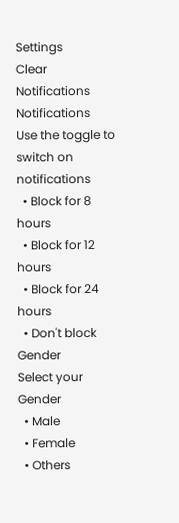Settings
Clear Notifications
Notifications
Use the toggle to switch on notifications
  • Block for 8 hours
  • Block for 12 hours
  • Block for 24 hours
  • Don't block
Gender
Select your Gender
  • Male
  • Female
  • Others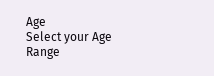Age
Select your Age Range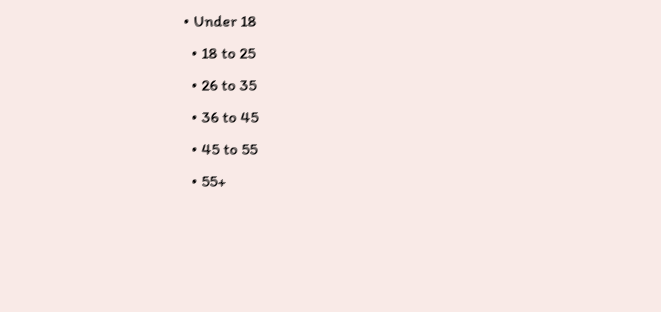• Under 18
  • 18 to 25
  • 26 to 35
  • 36 to 45
  • 45 to 55
  • 55+